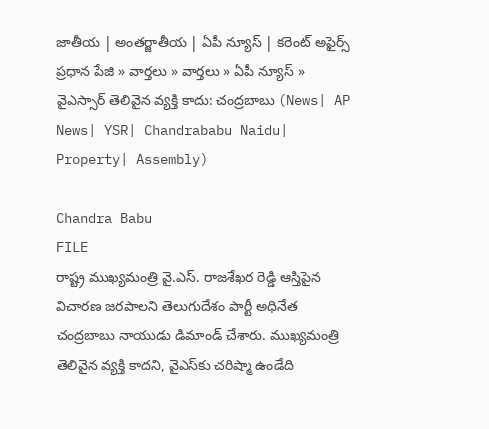జాతీయ | అంతర్జాతీయ | ఏపీ న్యూస్ | కరెంట్ అఫైర్స్
ప్రధాన పేజి » వార్తలు » వార్తలు » ఏపీ న్యూస్ » వైఎస్సార్ తెలివైన వ్యక్తి కాదు: చంద్రబాబు (News| AP News| YSR| Chandrababu Naidu| Property| Assembly)

Chandra Babu
FILE
రాష్ట్ర ముఖ్యమంత్రి వై.ఎస్. రాజశేఖర రెడ్డి ఆస్తిపైన విచారణ జరపాలని తెలుగుదేశం పార్టీ అధినేత చంద్రబాబు నాయుడు డిమాండ్ చేశారు. ముఖ్యమంత్రి తెలివైన వ్యక్తి కాదని, వైఎస్‌కు చరిష్మా ఉండేది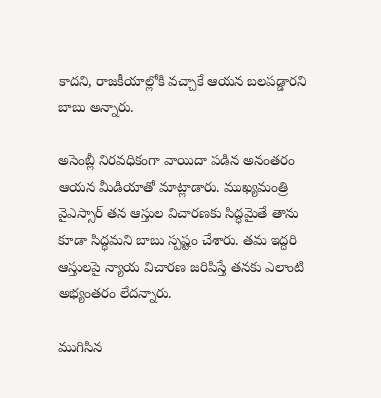కాదని, రాజకీయాల్లోకి వచ్చాకే ఆయన బలపడ్డారని బాబు అన్నారు.

అసెంబ్లీ నిరవధికంగా వాయిదా పడిన అనంతరం ఆయన మీడియాతో మాట్లాడారు. ముఖ్యమంత్రి వైఎస్సార్ తన ఆస్తుల విచారణకు సిద్ధమైతే తాను కూడా సిద్ధమని బాబు స్పష్టం చేశారు. తమ ఇద్దరి ఆస్తులపై న్యాయ విచారణ జరిపిస్తే తనకు ఎలాంటి అభ్యంతరం లేదన్నారు.

ముగిసిన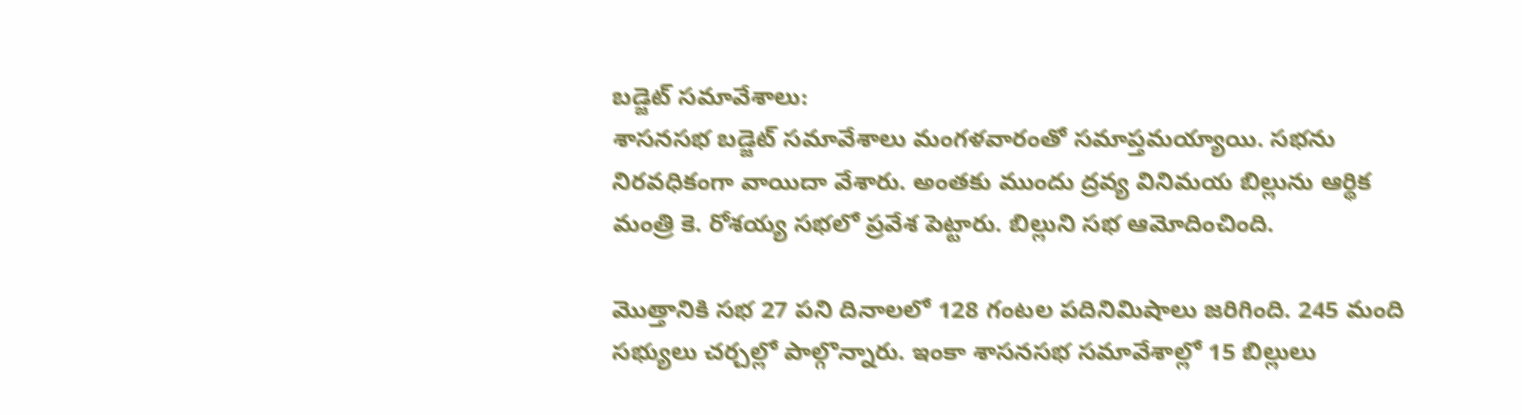బడ్జెట్ సమావేశాలు:
శాసనసభ బడ్జెట్ సమావేశాలు మంగళవారంతో సమాప్తమయ్యాయి. సభను నిరవధికంగా వాయిదా వేశారు. అంతకు ముందు ద్రవ్య వినిమయ బిల్లును ఆర్థిక మంత్రి కె. రోశయ్య సభలో ప్రవేశ పెట్టారు. బిల్లుని సభ ఆమోదించింది.

మొత్తానికి సభ 27 పని దినాలలో 128 గంటల పదినిమిషాలు జరిగింది. 245 మంది సభ్యులు చర్చల్లో పాల్గొన్నారు. ఇంకా శాసనసభ సమావేశాల్లో 15 బిల్లులు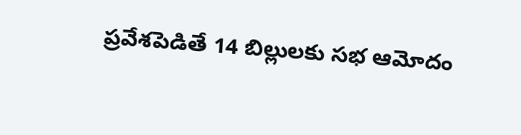ప్రవేశపెడితే 14 బిల్లులకు సభ ఆమోదం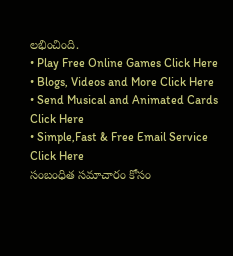లభించింది.
• Play Free Online Games Click Here
• Blogs, Videos and More Click Here
• Send Musical and Animated Cards Click Here
• Simple,Fast & Free Email Service Click Here
సంబంధిత సమాచారం కోసం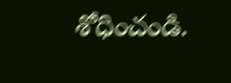శోధించండి.